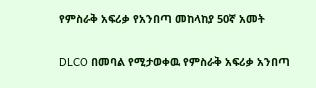የምስራቅ አፍሪቃ የአንበጣ መከላከያ 50ኛ አመት

DLCO በመባል የሚታወቀዉ የምስራቅ አፍሪቃ አንበጣ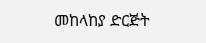መከላከያ ድርጅት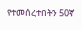የተመሰረተበትን 50ኛ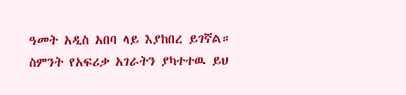ዓመት አዲስ አበባ ላይ እያከበረ ይገኛል። ስምንት የአፍሪቃ አገራትን ያካተተዉ ይህ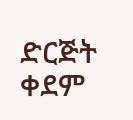ድርጅት ቀደም